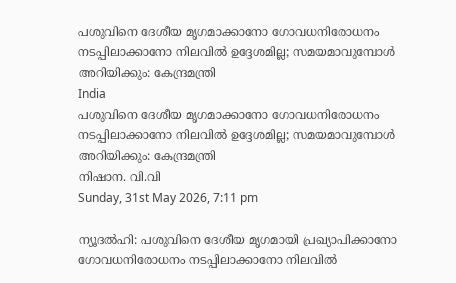പശുവിനെ ദേശീയ മൃഗമാക്കാനോ ഗോവധനിരോധനം നടപ്പിലാക്കാനോ നിലവില്‍ ഉദ്ദേശമില്ല; സമയമാവുമ്പോള്‍ അറിയിക്കും: കേന്ദ്രമന്ത്രി
India
പശുവിനെ ദേശീയ മൃഗമാക്കാനോ ഗോവധനിരോധനം നടപ്പിലാക്കാനോ നിലവില്‍ ഉദ്ദേശമില്ല; സമയമാവുമ്പോള്‍ അറിയിക്കും: കേന്ദ്രമന്ത്രി
നിഷാന. വി.വി
Sunday, 31st May 2026, 7:11 pm

ന്യൂദല്‍ഹി: പശുവിനെ ദേശീയ മൃഗമായി പ്രഖ്യാപിക്കാനോ ഗോവധനിരോധനം നടപ്പിലാക്കാനോ നിലവില്‍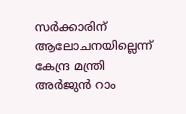സര്‍ക്കാരിന് ആലോചനയില്ലെന്ന് കേന്ദ്ര മന്ത്രി അര്‍ജുന്‍ റാം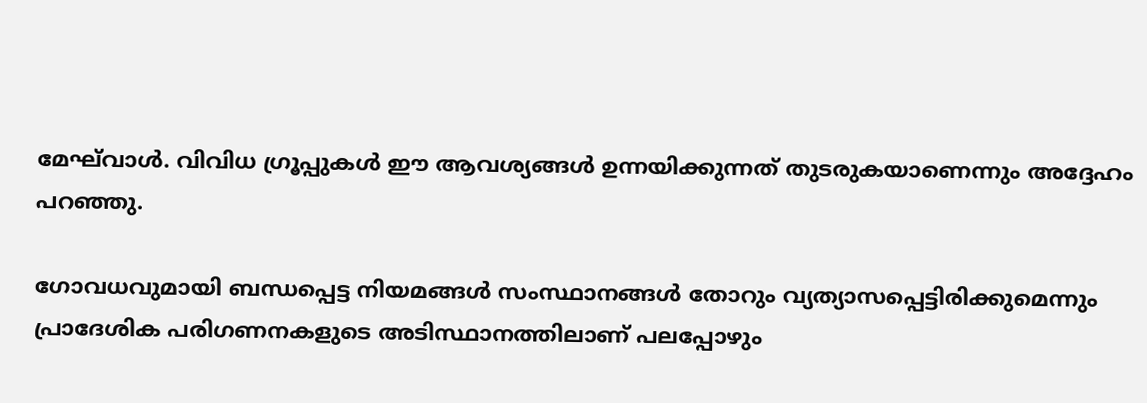മേഘ്‌വാള്‍. വിവിധ ഗ്രൂപ്പുകള്‍ ഈ ആവശ്യങ്ങള്‍ ഉന്നയിക്കുന്നത് തുടരുകയാണെന്നും അദ്ദേഹം പറഞ്ഞു.

ഗോവധവുമായി ബന്ധപ്പെട്ട നിയമങ്ങള്‍ സംസ്ഥാനങ്ങള്‍ തോറും വ്യത്യാസപ്പെട്ടിരിക്കുമെന്നും പ്രാദേശിക പരിഗണനകളുടെ അടിസ്ഥാനത്തിലാണ് പലപ്പോഴും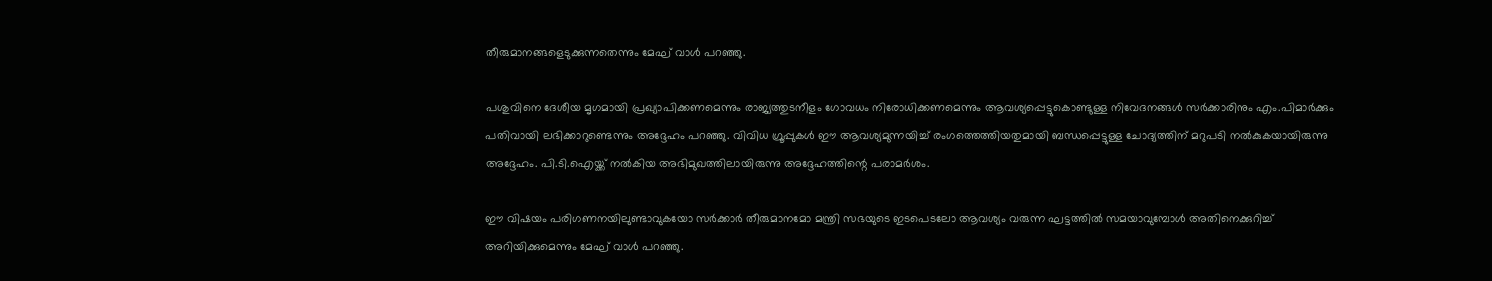തീരുമാനങ്ങളെടുക്കുന്നതെന്നും മേഘ് വാള്‍ പറഞ്ഞു.

പശുവിനെ ദേശീയ മൃഗമായി പ്രഖ്യാപിക്കണമെന്നും രാജ്യത്തുടനീളം ഗോവധം നിരോധിക്കണമെന്നും ആവശ്യപ്പെട്ടുകൊണ്ടുള്ള നിവേദനങ്ങള്‍ സര്‍ക്കാരിനും എം.പിമാര്‍ക്കും പതിവായി ലഭിക്കാറുണ്ടെന്നും അദ്ദേഹം പറഞ്ഞു. വിവിധ ഗ്രൂപ്പുകള്‍ ഈ ആവശ്യമുന്നയിച്ച് രംഗത്തെത്തിയതുമായി ബന്ധപ്പെട്ടുള്ള ചോദ്യത്തിന് മറുപടി നല്‍കുകയായിരുന്നു അദ്ദേഹം. പി.ടി.ഐയ്ക്ക് നല്‍കിയ അഭിമുഖത്തിലായിരുന്നു അദ്ദേഹത്തിന്റെ പരാമര്‍ശം.

ഈ വിഷയം പരിഗണനയിലുണ്ടാവുകയോ സര്‍ക്കാര്‍ തീരുമാനമോ മന്ത്രി സഭയുടെ ഇടപെടലോ ആവശ്യം വരുന്ന ഘട്ടത്തില്‍ സമയാവുമ്പോള്‍ അതിനെക്കുറിച്ച് അറിയിക്കുമെന്നും മേഘ് വാള്‍ പറഞ്ഞു.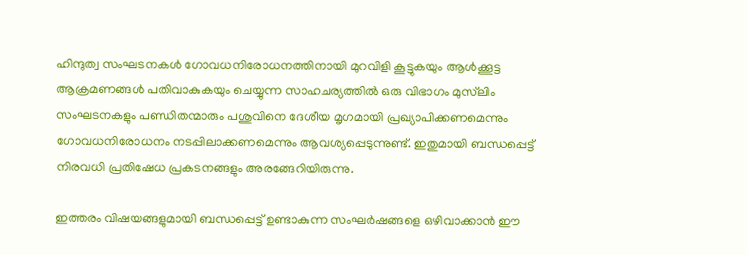ഹിന്ദുത്വ സംഘടനകള്‍ ഗോവധനിരോധനത്തിനായി മുറവിളി കൂട്ടുകയും ആള്‍ക്കൂട്ട ആക്രമണങ്ങള്‍ പതിവാകുകയും ചെയ്യുന്ന സാഹചര്യത്തില്‍ ഒരു വിഭാഗം മുസ്‌ലിം സംഘടനകളും പണ്ഡിതന്മാരും പശുവിനെ ദേശീയ മൃഗമായി പ്രഖ്യാപിക്കണമെന്നും ഗോവധനിരോധനം നടപ്പിലാക്കണമെന്നും ആവശ്യപ്പെടുന്നുണ്ട്. ഇതുമായി ബന്ധപ്പെട്ട് നിരവധി പ്രതിഷേധ പ്രകടനങ്ങളും അരങ്ങേറിയിരുന്നു.

ഇത്തരം വിഷയങ്ങളുമായി ബന്ധപ്പെട്ട് ഉണ്ടാകുന്ന സംഘര്‍ഷങ്ങളെ ഒഴിവാക്കാന്‍ ഈ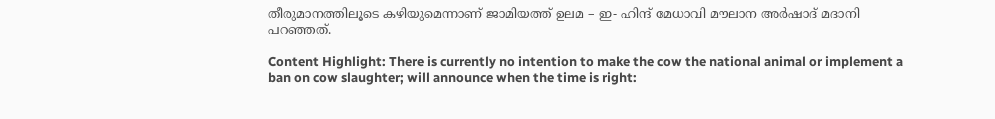തീരുമാനത്തിലൂടെ കഴിയുമെന്നാണ് ജാമിയത്ത് ഉലമ – ഇ- ഹിന്ദ് മേധാവി മൗലാന അര്‍ഷാദ് മദാനി പറഞ്ഞത്.

Content Highlight: There is currently no intention to make the cow the national animal or implement a ban on cow slaughter; will announce when the time is right: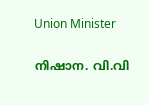Union Minister

നിഷാന. വി.വി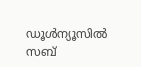ഡൂള്‍ന്യൂസില്‍ സബ്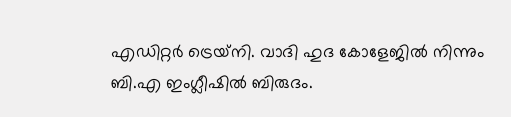എഡിറ്റര്‍ ട്രെയ്‌നി. വാദി ഹുദ കോളേജില്‍ നിന്നും ബി.എ ഇംഗ്ലീഷില്‍ ബിരുദം.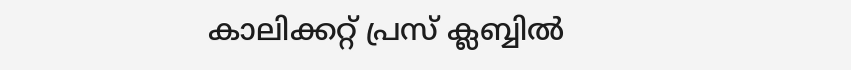കാലിക്കറ്റ് പ്രസ് ക്ലബ്ബില്‍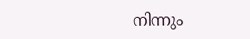നിന്നും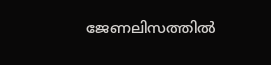ജേണലിസത്തില്‍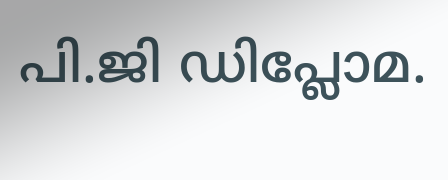പി.ജി ഡിപ്ലോമ.